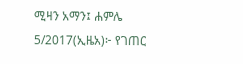ሚዛን አማን፤ ሐምሌ 5/2017(ኢዜአ)፦ የገጠር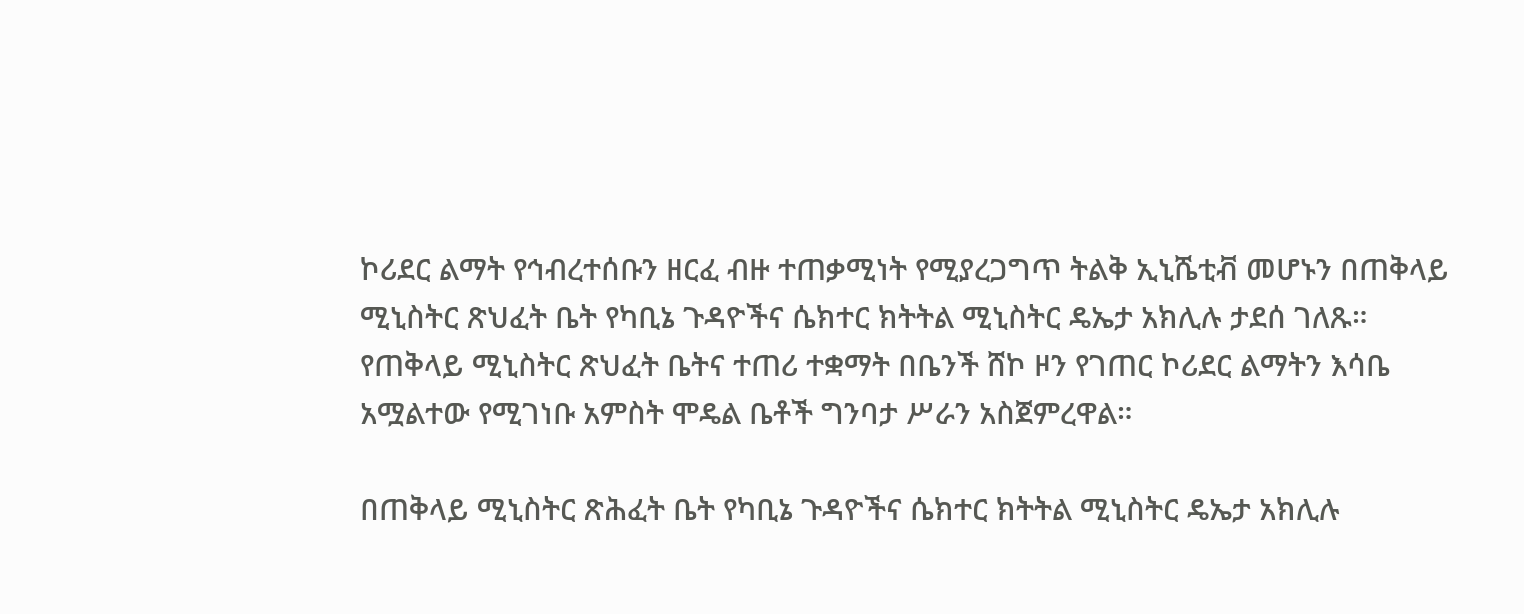ኮሪደር ልማት የኅብረተሰቡን ዘርፈ ብዙ ተጠቃሚነት የሚያረጋግጥ ትልቅ ኢኒሼቲቭ መሆኑን በጠቅላይ ሚኒስትር ጽህፈት ቤት የካቢኔ ጉዳዮችና ሴክተር ክትትል ሚኒስትር ዴኤታ አክሊሉ ታደሰ ገለጹ።
የጠቅላይ ሚኒስትር ጽህፈት ቤትና ተጠሪ ተቋማት በቤንች ሸኮ ዞን የገጠር ኮሪደር ልማትን እሳቤ አሟልተው የሚገነቡ አምስት ሞዴል ቤቶች ግንባታ ሥራን አስጀምረዋል።

በጠቅላይ ሚኒስትር ጽሕፈት ቤት የካቢኔ ጉዳዮችና ሴክተር ክትትል ሚኒስትር ዴኤታ አክሊሉ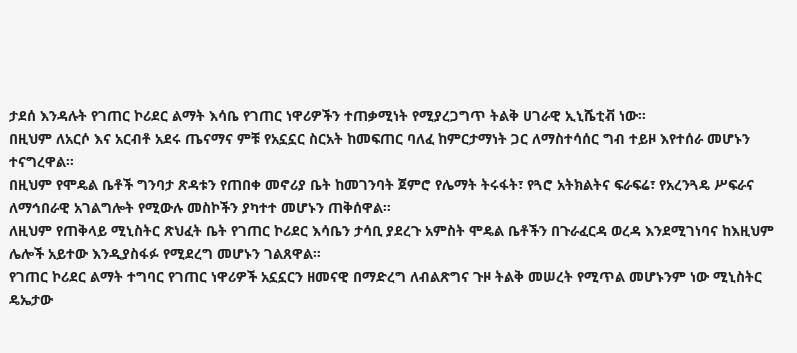ታደሰ እንዳሉት የገጠር ኮሪደር ልማት እሳቤ የገጠር ነዋሪዎችን ተጠቃሚነት የሚያረጋግጥ ትልቅ ሀገራዊ ኢኒሼቲቭ ነው።
በዚህም ለአርሶ እና አርብቶ አደሩ ጤናማና ምቹ የአኗኗር ስርአት ከመፍጠር ባለፈ ከምርታማነት ጋር ለማስተሳሰር ግብ ተይዞ እየተሰራ መሆኑን ተናግረዋል።
በዚህም የሞዴል ቤቶች ግንባታ ጽዳቱን የጠበቀ መኖሪያ ቤት ከመገንባት ጀምሮ የሌማት ትሩፋት፣ የጓሮ አትክልትና ፍራፍሬ፣ የአረንጓዴ ሥፍራና ለማኅበራዊ አገልግሎት የሚውሉ መስኮችን ያካተተ መሆኑን ጠቅሰዋል።
ለዚህም የጠቅላይ ሚኒስትር ጽህፈት ቤት የገጠር ኮሪደር እሳቤን ታሳቢ ያደረጉ አምስት ሞዴል ቤቶችን በጉራፈርዳ ወረዳ እንደሚገነባና ከእዚህም ሌሎች አይተው እንዲያስፋፉ የሚደረግ መሆኑን ገልጸዋል።
የገጠር ኮሪደር ልማት ተግባር የገጠር ነዋሪዎች አኗኗርን ዘመናዊ በማድረግ ለብልጽግና ጉዞ ትልቅ መሠረት የሚጥል መሆኑንም ነው ሚኒስትር ዴኤታው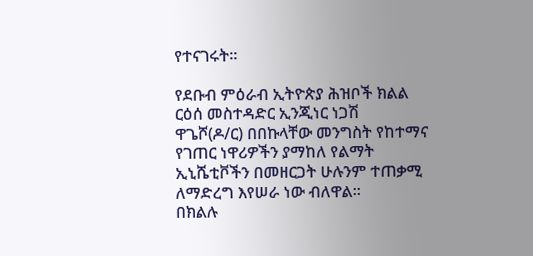የተናገሩት።

የደቡብ ምዕራብ ኢትዮጵያ ሕዝቦች ክልል ርዕሰ መስተዳድር ኢንጂነር ነጋሽ ዋጌሾ(ዶ/ር) በበኩላቸው መንግስት የከተማና የገጠር ነዋሪዎችን ያማከለ የልማት ኢኒሼቲቮችን በመዘርጋት ሁሉንም ተጠቃሚ ለማድረግ እየሠራ ነው ብለዋል።
በክልሉ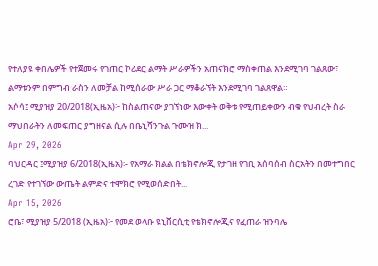የተለያዩ ቀበሌዎች የተጀመሩ የገጠር ኮሪደር ልማት ሥራዎችን አጠናክሮ ማስቀጠል እንደሚገባ ገልጸው፣ ልማቱንም በምግብ ራስን ለመቻል ከሚሰራው ሥራ ጋር ማቆራኘት እንደሚገባ ገልጸዋል።
አሶሳ፤ ሚያዝያ 20/2018(ኢዜአ)፦ ከስልጠናው ያገኘነው እውቀት ወቅቱ የሚጠይቀውን ብቁ የህብረት ስራ ማህበራትን ለመፍጠር ያግዘናል ሲሉ በቤኒሻንጉል ጉሙዝ ክ...
Apr 29, 2026
ባህርዳር ፤ሚያዝያ 6/2018(ኢዜአ)፡- የአማራ ክልል በቴክኖሎጂ የታገዘ የገቢ አሰባሰብ ስርአትን በመተግበር ረገድ የተገኘው ውጤት ልምድና ተሞክሮ የሚወሰድበት...
Apr 15, 2026
ሮቤ፣ ሚያዝያ 5/2018 (ኢዜአ)፦ የመደ ወላቡ ዩኒቨርሲቲ የቴክኖሎጂና የፈጠራ ዝንባሌ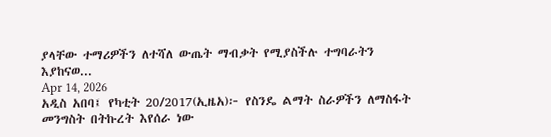ያላቸው ተማሪዎችን ለተሻለ ውጤት ማብቃት የሚያስችሉ ተግባራትን እያከናወ...
Apr 14, 2026
አዲስ አበባ፤ የካቲት 20/2017(ኢዜአ)፦ የስንዴ ልማት ስራዎችን ለማስፋት መንግስት በትኩረት እየሰራ ነው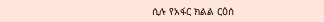ሲሉ የአፋር ክልል ርዕሰ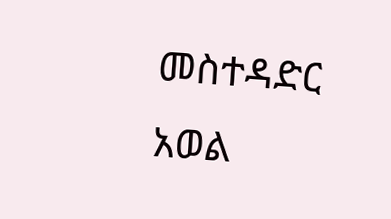መስተዳድር አወል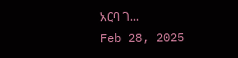አርባ ገ...
Feb 28, 2025